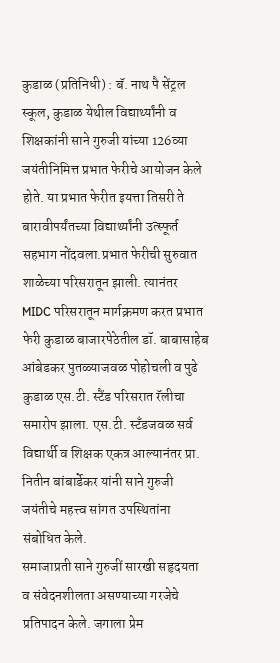कुडाळ (प्रतिनिधी) : बॅ. नाथ पै सेंट्रल स्कूल, कुडाळ येथील विद्यार्थ्यांनी व शिक्षकांनी साने गुरुजी यांच्या 126व्या जयंतीनिमित्त प्रभात फेरीचे आयोजन केले होते. या प्रभात फेरीत इयत्ता तिसरी ते बारावीपर्यंतच्या विद्यार्थ्यांनी उत्स्फूर्त सहभाग नोंदवला.प्रभात फेरीची सुरुवात शाळेच्या परिसरातून झाली. त्यानंतर MIDC परिसरातून मार्गक्रमण करत प्रभात फेरी कुडाळ बाजारपेठेतील डॉ. बाबासाहेब आंबेडकर पुतळ्याजवळ पोहोचली व पुढे कुडाळ एस.टी. स्टैंड परिसरात रॅलीचा समारोप झाला. एस.टी. स्टँडजवळ सर्व विद्यार्थी व शिक्षक एकत्र आल्यानंतर प्रा. नितीन बांबार्डेकर यांनी साने गुरुजी जयंतीचे महत्त्व सांगत उपस्थितांना संबोधित केले.
समाजाप्रती साने गुरुजीं सारखी सहृदयता व संवेदनशीलता असण्याच्या गरजेचे प्रतिपादन केले. जगाला प्रेम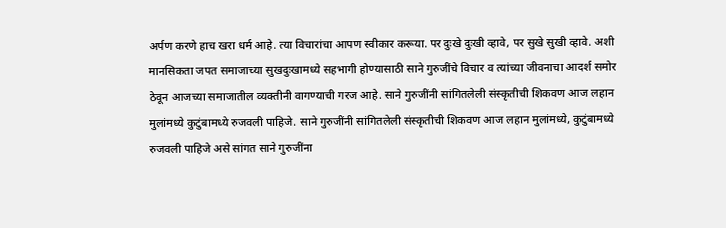अर्पण करणे हाच खरा धर्म आहे. त्या विचारांचा आपण स्वीकार करूया. पर दुःखे दुःखी व्हावे, पर सुखे सुखी व्हावे. अशी मानसिकता जपत समाजाच्या सुखदुःखामध्ये सहभागी होण्यासाठी साने गुरुजींचे विचार व त्यांच्या जीवनाचा आदर्श समोर ठेवून आजच्या समाजातील व्यक्तीनी वागण्याची गरज आहे. साने गुरुजींनी सांगितलेली संस्कृतीची शिकवण आज लहान मुलांमध्ये कुटुंबामध्ये रुजवली पाहिजे. साने गुरुजींनी सांगितलेली संस्कृतीची शिकवण आज लहान मुलांमध्ये, कुटुंबामध्ये रुजवली पाहिजे असे सांगत साने गुरुजींना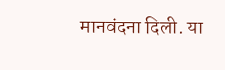मानवंदना दिली. या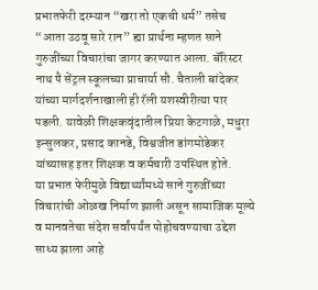प्रभातफेरी दरम्यान “खरा तो एकची धर्म” तसेच “आता उठवू सारे रान” ह्या प्रार्थना म्हणत साने गुरुजींच्या विचारांचा जागर करण्यात आला. बॅरिस्टर नाथ पै सेंट्रल स्कूलच्या प्राचार्या सौ. चैताली बांदेकर यांच्या मार्गदर्शनाखाली ही रॅली यशस्वीरीत्या पार पडली. यावेळी शिक्षकवृंदातील प्रिया केटगाळे, मधुरा इन्सुलकर, प्रसाद कानडे, विश्वजीत डांगमोडेकर यांच्यासह इतर शिक्षक व कर्मचारी उपस्थित होते.
या प्रभात फेरीमुळे विद्यार्थ्यांमध्ये साने गुरुजींच्या विचारांची ओळख निर्माण झाली असून सामाजिक मूल्ये व मानवतेचा संदेश सर्वांपर्यंत पोहोचवण्याचा उद्देश साध्य झाला आहे